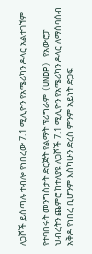ለጋሾች ይሰጣሉ ተብሎ የነበረው 7.1 ሚሊዮን የአሜሪካን ዶላር አልተገኘም

የተባበሩት መንግስታት ድርጅት የልማት ፕሪግራም (UNDP) የአውሮፓ ህብረትን ጨምሮ ከተለያዩ ለጋሾች 7.1 ሚሊዮን የአሜሪካን ዶላር ለማሰባሰብ አቅዶ የነበረ ቢሆንም እስካሁን ድረስ ምንም አይነት ድጋፍ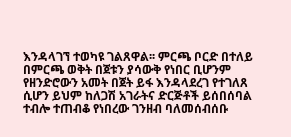እንዳላገኘ ተወካዩ ገልጸዋል፡፡ ምርጫ ቦርድ በተለይ በምርጫ ወቅት በጀቱን ያሳውቅ የነበር ቢሆንም የዘንድሮውን አመት በጀት ይፋ እንዳላደረገ የተገለጸ ሲሆን ይህም ከለጋሽ አገራትና ድርጅቶች ይሰበሰባል ተብሎ ተጠብቆ የነበረው ገንዘብ ባለመሰብሰቡ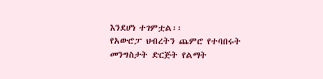እንደሆነ ተገምቷል፡፡
የአውሮፓ ህብረትን ጨምሮ የተባበሩት መንግስታት ድርጅት የልማት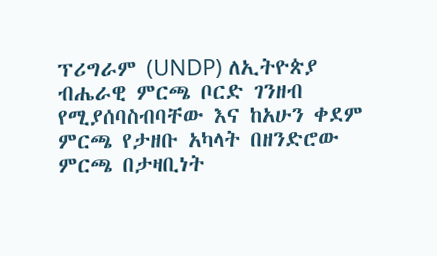ፕሪግራም (UNDP) ለኢትዮጵያ ብሔራዊ ምርጫ ቦርድ ገንዘብ የሚያሰባስብባቸው እና ከአሁን ቀደም ምርጫ የታዘቡ አካላት በዘንድሮው ምርጫ በታዛቢነት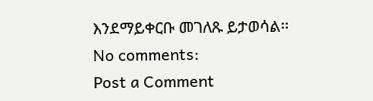እንደማይቀርቡ መገለጹ ይታወሳል፡፡
No comments:
Post a Comment